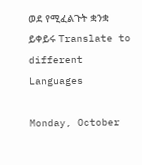ወደ የሚፈልጉት ቋንቋ ይቀይሩ Translate to different Languages

Monday, October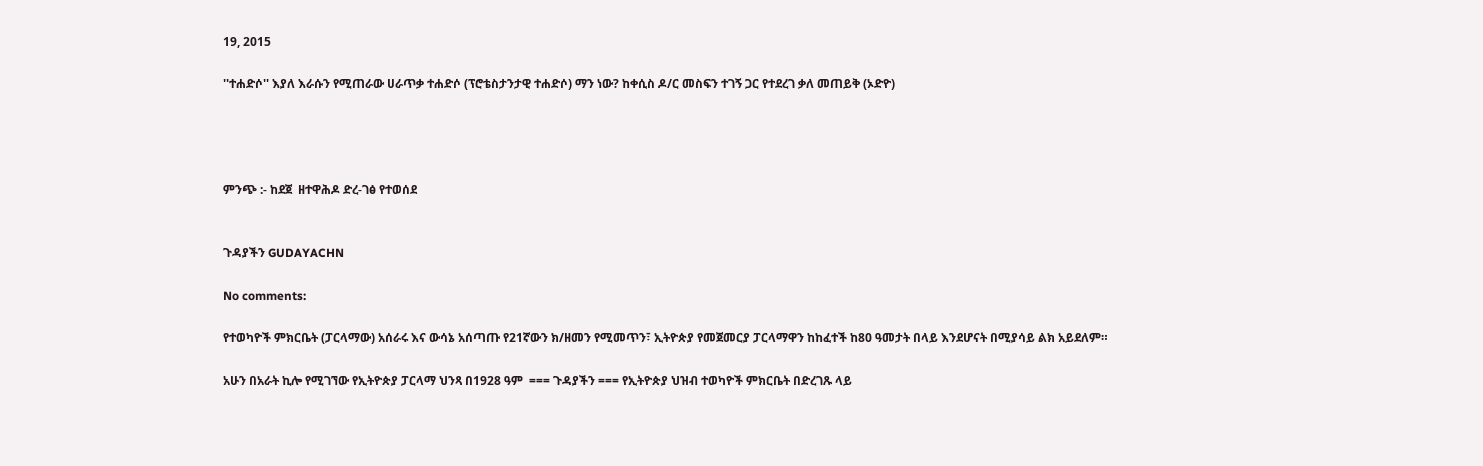19, 2015

''ተሐድሶ'' እያለ እራሱን የሚጠራው ሀራጥቃ ተሐድሶ (ፕሮቴስታንታዊ ተሐድሶ) ማን ነው? ከቀሲስ ዶ/ር መስፍን ተገኝ ጋር የተደረገ ቃለ መጠይቅ (ኦድዮ)




ምንጭ :- ከደጀ  ዘተዋሕዶ ድረ-ገፅ የተወሰደ


ጉዳያችን GUDAYACHN

No comments:

የተወካዮች ምክርቤት (ፓርላማው) አሰራሩ እና ውሳኔ አሰጣጡ የ21ኛውን ክ/ዘመን የሚመጥን፣ ኢትዮጵያ የመጀመርያ ፓርላማዋን ከከፈተች ከ80 ዓመታት በላይ እንደሆናት በሚያሳይ ልክ አይደለም።

አሁን በአራት ኪሎ የሚገኘው የኢትዮጵያ ፓርላማ ህንጻ በ1928 ዓም  === ጉዳያችን === የኢትዮጵያ ህዝብ ተወካዮች ምክርቤት በድረገጹ ላይ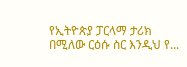የኢትዮጵያ ፓርላማ ታሪክ በሚለው ርዕሱ ስር እንዲህ የ...